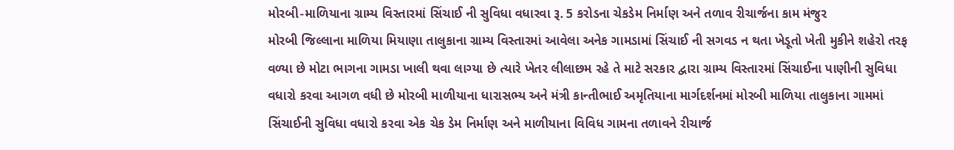મોરબી-માળિયાના ગ્રામ્ય વિસ્તારમાં સિંચાઈ ની સુવિધા વધારવા રૂ. 5 કરોડના ચેકડેમ નિર્માણ અને તળાવ રીચાર્જના કામ મંજુર
મોરબી જિલ્લાના માળિયા મિયાણા તાલુકાના ગ્રામ્ય વિસ્તારમાં આવેલા અનેક ગામડામાં સિંચાઈ ની સગવડ ન થતા ખેડૂતો ખેતી મુકીને શહેરો તરફ વળ્યા છે મોટા ભાગના ગામડા ખાલી થવા લાગ્યા છે ત્યારે ખેતર લીલાછમ રહે તે માટે સરકાર દ્વારા ગ્રામ્ય વિસ્તારમાં સિંચાઈના પાણીની સુવિધા વધારો કરવા આગળ વધી છે મોરબી માળીયાના ધારાસભ્ય અને મંત્રી કાન્તીભાઈ અમૃતિયાના માર્ગદર્શનમાં મોરબી માળિયા તાલુકાના ગામમાં સિંચાઈની સુવિધા વધારો કરવા એક ચેક ડેમ નિર્માણ અને માળીયાના વિવિધ ગામના તળાવને રીચાર્જ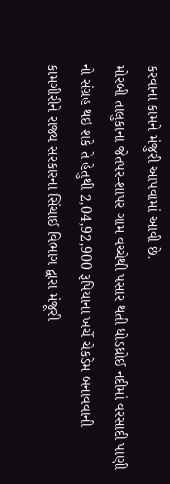કરવાના કામને મંજુરી આપવામાં આવી છે.
મોરબી તાલુકાના જેતપર-શાપર ગામ વચ્ચેથી પસાર થતી ધોડધ્રોઈ નદીમાં વરસાદી પાણી નો સંગ્રહ થઇ શકે તે હેતુથી 2,04,92,900 રૂપિયાના ખર્ચે ચેકડેમ બનાવવાની કામગીરીને રાજ્ય સરકારના સિંચાઈ વિભાગ દ્વારા મંજૂરી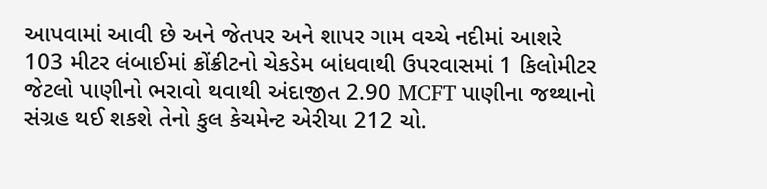આપવામાં આવી છે અને જેતપર અને શાપર ગામ વચ્ચે નદીમાં આશરે 103 મીટર લંબાઈમાં ક્રોંક્રીટનો ચેકડેમ બાંધવાથી ઉપરવાસમાં 1 કિલોમીટર જેટલો પાણીનો ભરાવો થવાથી અંદાજીત 2.90 MCFT પાણીના જથ્થાનો સંગ્રહ થઈ શકશે તેનો કુલ કેચમેન્ટ એરીયા 212 ચો.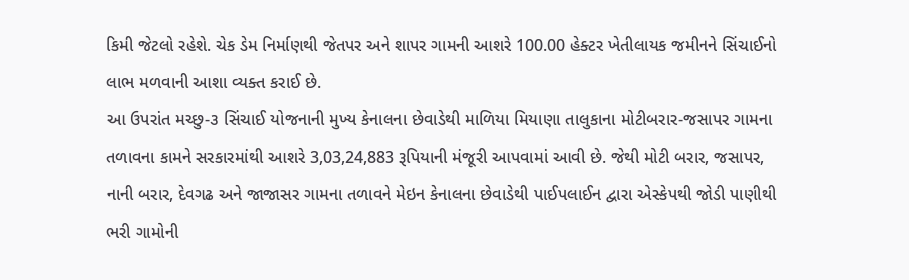કિમી જેટલો રહેશે. ચેક ડેમ નિર્માણથી જેતપર અને શાપર ગામની આશરે 100.00 હેક્ટર ખેતીલાયક જમીનને સિંચાઈનો લાભ મળવાની આશા વ્યક્ત કરાઈ છે.
આ ઉપરાંત મચ્છુ-૩ સિંચાઈ યોજનાની મુખ્ય કેનાલના છેવાડેથી માળિયા મિયાણા તાલુકાના મોટીબરાર-જસાપર ગામના તળાવના કામને સરકારમાંથી આશરે 3,03,24,883 રૂપિયાની મંજૂરી આપવામાં આવી છે. જેથી મોટી બરાર, જસાપર, નાની બરાર, દેવગઢ અને જાજાસર ગામના તળાવને મેઇન કેનાલના છેવાડેથી પાઈપલાઈન દ્વારા એસ્કેપથી જોડી પાણીથી ભરી ગામોની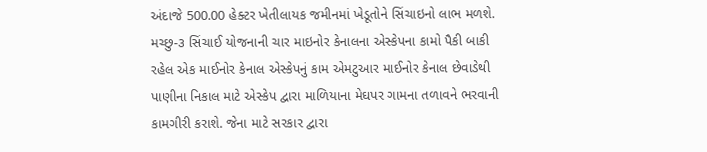અંદાજે 500.00 હેક્ટર ખેતીલાયક જમીનમાં ખેડૂતોને સિંચાઇનો લાભ મળશે. મચ્છુ-૩ સિંચાઈ યોજનાની ચાર માઇનોર કેનાલના એસ્કેપના કામો પૈકી બાકી રહેલ એક માઈનોર કેનાલ એસ્કેપનું કામ એમટુઆર માઈનોર કેનાલ છેવાડેથી પાણીના નિકાલ માટે એસ્કેપ દ્વારા માળિયાના મેઘપર ગામના તળાવને ભરવાની કામગીરી કરાશે. જેના માટે સરકાર દ્વારા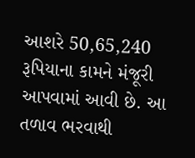આશરે 50,65,240 રૂપિયાના કામને મંજૂરી આપવામાં આવી છે. આ તળાવ ભરવાથી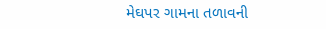મેઘપર ગામના તળાવની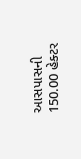આસપાસની 150.00 હેક્ટર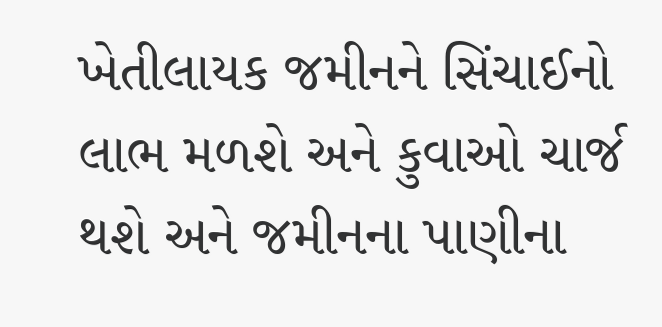ખેતીલાયક જમીનને સિંચાઈનો લાભ મળશે અને કુવાઓ ચાર્જ થશે અને જમીનના પાણીના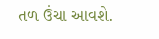તળ ઉંચા આવશે.